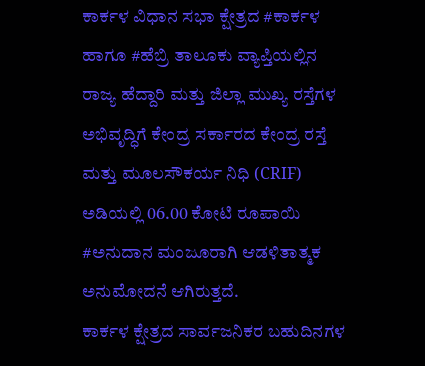ಕಾರ್ಕಳ ವಿಧಾನ ಸಭಾ ಕ್ಷೇತ್ರದ #ಕಾರ್ಕಳ ಹಾಗೂ #ಹೆಬ್ರಿ ತಾಲೂಕು ವ್ಯಾಪ್ತಿಯಲ್ಲಿನ ರಾಜ್ಯ ಹೆದ್ದಾರಿ ಮತ್ತು ಜಿಲ್ಲಾ ಮುಖ್ಯ ರಸ್ತೆಗಳ ಅಭಿವೃದ್ಧಿಗೆ ಕೇಂದ್ರ ಸರ್ಕಾರದ ಕೇಂದ್ರ ರಸ್ತೆ ಮತ್ತು ಮೂಲಸೌಕರ್ಯ ನಿಧಿ (CRIF) ಅಡಿಯಲ್ಲಿ 06.00 ಕೋಟಿ ರೂಪಾಯಿ #ಅನುದಾನ ಮಂಜೂರಾಗಿ ಆಡಳಿತಾತ್ಮಕ ಅನುಮೋದನೆ ಆಗಿರುತ್ತದೆ.
ಕಾರ್ಕಳ ಕ್ಷೇತ್ರದ ಸಾರ್ವಜನಿಕರ ಬಹುದಿನಗಳ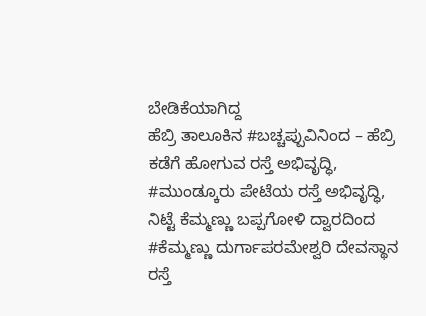ಬೇಡಿಕೆಯಾಗಿದ್ದ
ಹೆಬ್ರಿ ತಾಲೂಕಿನ #ಬಚ್ಚಪ್ಪುವಿನಿಂದ – ಹೆಬ್ರಿ ಕಡೆಗೆ ಹೋಗುವ ರಸ್ತೆ ಅಭಿವೃದ್ಧಿ,
#ಮುಂಡ್ಕೂರು ಪೇಟೆಯ ರಸ್ತೆ ಅಭಿವೃದ್ಧಿ,
ನಿಟ್ಟೆ ಕೆಮ್ಮಣ್ಣು ಬಪ್ಪಗೋಳಿ ದ್ವಾರದಿಂದ #ಕೆಮ್ಮಣ್ಣು ದುರ್ಗಾಪರಮೇಶ್ವರಿ ದೇವಸ್ಥಾನ ರಸ್ತೆ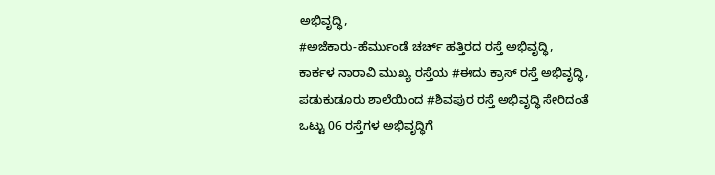ಅಭಿವೃದ್ಧಿ,
#ಅಜೆಕಾರು-ಹೆರ್ಮುಂಡೆ ಚರ್ಚ್ ಹತ್ತಿರದ ರಸ್ತೆ ಅಭಿವೃದ್ಧಿ,
ಕಾರ್ಕಳ ನಾರಾವಿ ಮುಖ್ಯ ರಸ್ತೆಯ #ಈದು ಕ್ರಾಸ್ ರಸ್ತೆ ಅಭಿವೃದ್ಧಿ,
ಪಡುಕುಡೂರು ಶಾಲೆಯಿಂದ #ಶಿವಪುರ ರಸ್ತೆ ಅಭಿವೃದ್ಧಿ ಸೇರಿದಂತೆ ಒಟ್ಟು 06 ರಸ್ತೆಗಳ ಅಭಿವೃದ್ಧಿಗೆ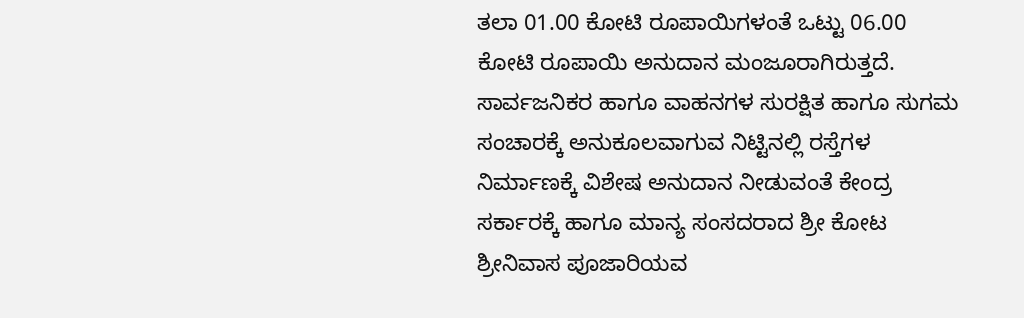ತಲಾ 01.00 ಕೋಟಿ ರೂಪಾಯಿಗಳಂತೆ ಒಟ್ಟು 06.00 ಕೋಟಿ ರೂಪಾಯಿ ಅನುದಾನ ಮಂಜೂರಾಗಿರುತ್ತದೆ.
ಸಾರ್ವಜನಿಕರ ಹಾಗೂ ವಾಹನಗಳ ಸುರಕ್ಷಿತ ಹಾಗೂ ಸುಗಮ ಸಂಚಾರಕ್ಕೆ ಅನುಕೂಲವಾಗುವ ನಿಟ್ಟಿನಲ್ಲಿ ರಸ್ತೆಗಳ ನಿರ್ಮಾಣಕ್ಕೆ ವಿಶೇಷ ಅನುದಾನ ನೀಡುವಂತೆ ಕೇಂದ್ರ ಸರ್ಕಾರಕ್ಕೆ ಹಾಗೂ ಮಾನ್ಯ ಸಂಸದರಾದ ಶ್ರೀ ಕೋಟ ಶ್ರೀನಿವಾಸ ಪೂಜಾರಿಯವ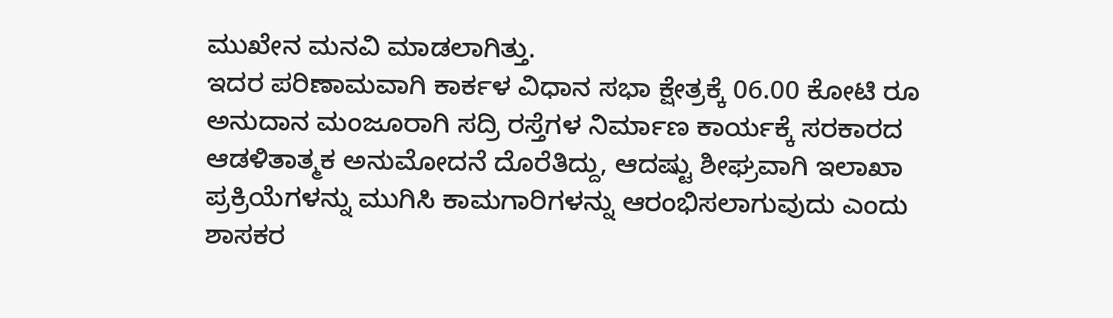ಮುಖೇನ ಮನವಿ ಮಾಡಲಾಗಿತ್ತು.
ಇದರ ಪರಿಣಾಮವಾಗಿ ಕಾರ್ಕಳ ವಿಧಾನ ಸಭಾ ಕ್ಷೇತ್ರಕ್ಕೆ 06.00 ಕೋಟಿ ರೂ ಅನುದಾನ ಮಂಜೂರಾಗಿ ಸದ್ರಿ ರಸ್ತೆಗಳ ನಿರ್ಮಾಣ ಕಾರ್ಯಕ್ಕೆ ಸರಕಾರದ ಆಡಳಿತಾತ್ಮಕ ಅನುಮೋದನೆ ದೊರೆತಿದ್ದು, ಆದಷ್ಟು ಶೀಘ್ರವಾಗಿ ಇಲಾಖಾ ಪ್ರಕ್ರಿಯೆಗಳನ್ನು ಮುಗಿಸಿ ಕಾಮಗಾರಿಗಳನ್ನು ಆರಂಭಿಸಲಾಗುವುದು ಎಂದು ಶಾಸಕರ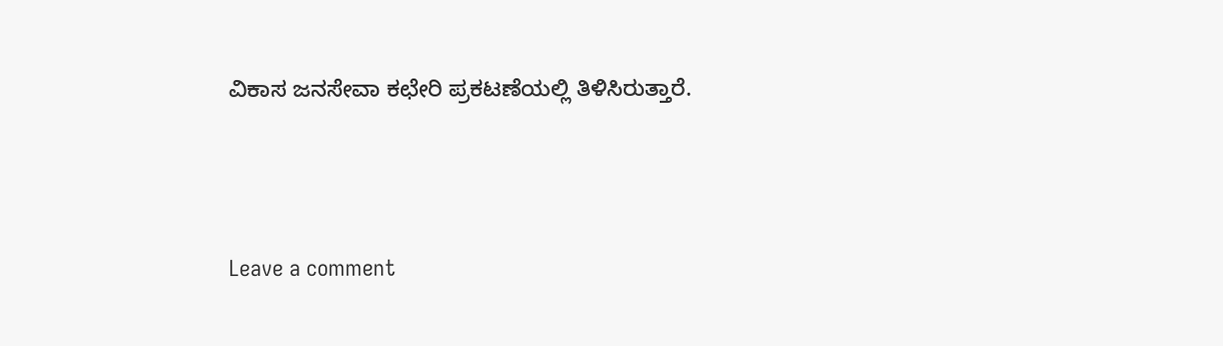ವಿಕಾಸ ಜನಸೇವಾ ಕಛೇರಿ ಪ್ರಕಟಣೆಯಲ್ಲಿ ತಿಳಿಸಿರುತ್ತಾರೆ.




Leave a comment